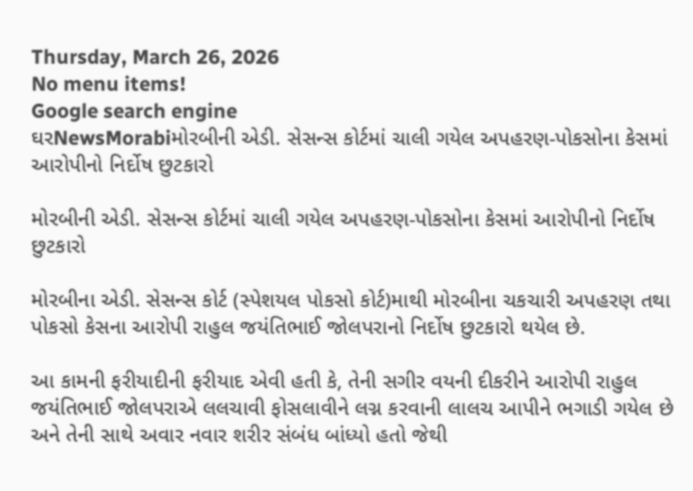Thursday, March 26, 2026
No menu items!
Google search engine
ઘરNewsMorabiમોરબીની એડી. સેસન્સ કોર્ટમાં ચાલી ગયેલ અપહરણ-પોકસોના કેસમાં આરોપીનો નિર્દોષ છુટકારો

મોરબીની એડી. સેસન્સ કોર્ટમાં ચાલી ગયેલ અપહરણ-પોકસોના કેસમાં આરોપીનો નિર્દોષ છુટકારો

મોરબીના એડી. સેસન્સ કોર્ટ (સ્પેશયલ પોકસો કોર્ટ)માથી મોરબીના ચકચારી અપહરણ તથા પોકસો કેસના આરોપી રાહુલ જયંતિભાઈ જોલપરાનો નિર્દોષ છુટકારો થયેલ છે.

આ કામની ફરીયાદીની ફરીયાદ એવી હતી કે, તેની સગીર વયની દીકરીને આરોપી રાહુલ જયંતિભાઈ જોલપરાએ લલચાવી ફોસલાવીને લગ્ન કરવાની લાલચ આપીને ભગાડી ગયેલ છે અને તેની સાથે અવાર નવાર શરીર સંબંધ બાંધ્યો હતો જેથી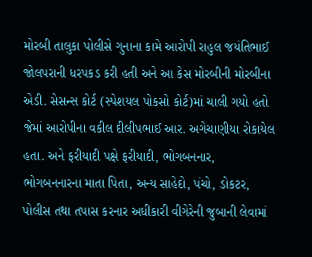મોરબી તાલુકા પોલીસે ગુનાના કામે આરોપી રાહુલ જયંતિભાઈ જોલપરાની ધરપકડ કરી હતી અને આ કેસ મોરબીની મોરબીના એડી. સેસન્સ કોર્ટ (સ્પેશયલ પોકસો કોર્ટ)માં ચાલી ગયો હતો જેમાં આરોપીના વકીલ દીલીપભાઈ આર. અગેચાણીયા રોકાયેલ હતા. અને ફરીયાદી પક્ષે ફરીયાદી, ભોગબનનાર, ભોગબનનારના માતા પિતા, અન્ય સાહેદો, પંચો, ડોકટર, પોલીસ તથા તપાસ કરનાર અધીકારી વીગેરેની જુબાની લેવામાં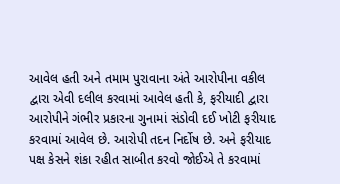આવેલ હતી અને તમામ પુરાવાના અંતે આરોપીના વકીલ દ્વારા એવી દલીલ કરવામાં આવેલ હતી કે, ફરીયાદી દ્વારા આરોપીને ગંભીર પ્રકારના ગુનામાં સંડોવી દઈ ખોટી ફરીયાદ કરવામાં આવેલ છે. આરોપી તદન નિર્દોષ છે. અને ફરીયાદ પક્ષ કેસને શંકા રહીત સાબીત કરવો જોઈએ તે કરવામાં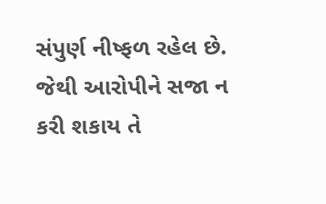સંપુર્ણ નીષ્ફળ રહેલ છે. જેથી આરોપીને સજા ન કરી શકાય તે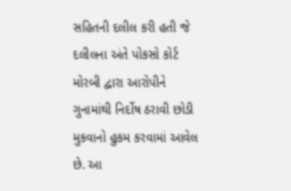સહિતની દલીલ કરી હતી જે દલીલના અંતે પોકસો કોર્ટ મોરબી દ્વારા આરોપીને ગુનામાંથી નિર્દોષ ઠરાવી છોડી મુકવાનો હુકમ કરવામાં આવેલ છે. આ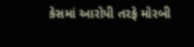કેસમાં આરોપી તરફે મોરબી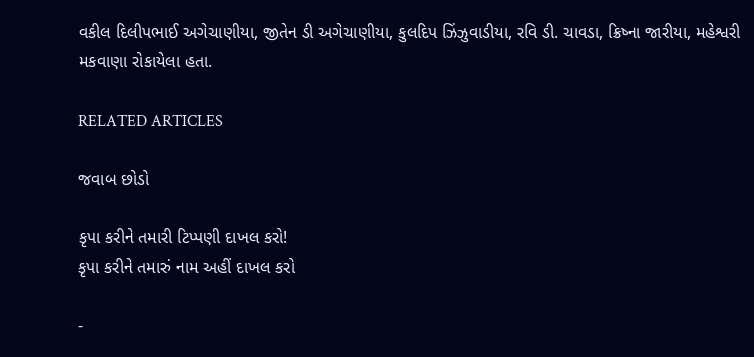વકીલ દિલીપભાઈ અગેચાણીયા, જીતેન ડી અગેચાણીયા, કુલદિપ ઝિંઝુવાડીયા, રવિ ડી. ચાવડા, ક્રિષ્ના જારીયા, મહેશ્વરી મકવાણા રોકાયેલા હતા.

RELATED ARTICLES

જવાબ છોડો

કૃપા કરીને તમારી ટિપ્પણી દાખલ કરો!
કૃપા કરીને તમારું નામ અહીં દાખલ કરો

-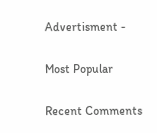Advertisment -

Most Popular

Recent Comments